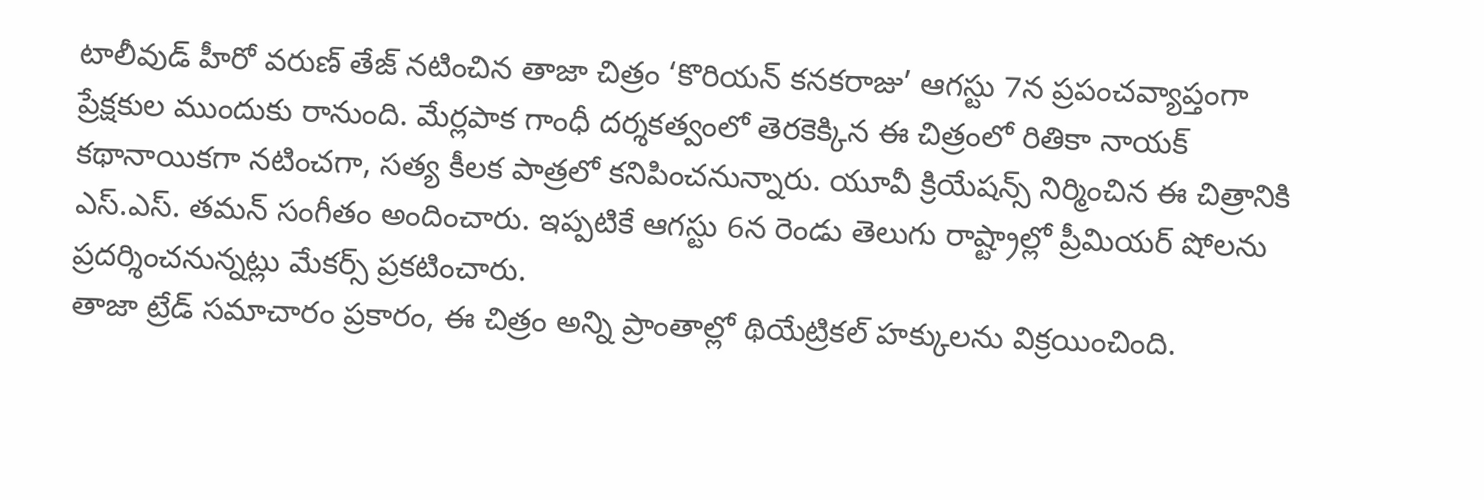టాలీవుడ్ హీరో వరుణ్ తేజ్ నటించిన తాజా చిత్రం ‘కొరియన్ కనకరాజు’ ఆగస్టు 7న ప్రపంచవ్యాప్తంగా ప్రేక్షకుల ముందుకు రానుంది. మేర్లపాక గాంధీ దర్శకత్వంలో తెరకెక్కిన ఈ చిత్రంలో రితికా నాయక్ కథానాయికగా నటించగా, సత్య కీలక పాత్రలో కనిపించనున్నారు. యూవీ క్రియేషన్స్ నిర్మించిన ఈ చిత్రానికి ఎస్.ఎస్. తమన్ సంగీతం అందించారు. ఇప్పటికే ఆగస్టు 6న రెండు తెలుగు రాష్ట్రాల్లో ప్రీమియర్ షోలను ప్రదర్శించనున్నట్లు మేకర్స్ ప్రకటించారు.
తాజా ట్రేడ్ సమాచారం ప్రకారం, ఈ చిత్రం అన్ని ప్రాంతాల్లో థియేట్రికల్ హక్కులను విక్రయించింది.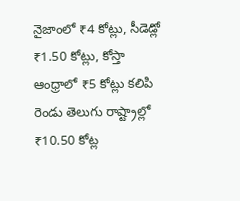నైజాంలో ₹4 కోట్లు, సీడెడ్లో ₹1.50 కోట్లు, కోస్తా ఆంధ్రాలో ₹5 కోట్లు కలిపి రెండు తెలుగు రాష్ట్రాల్లో ₹10.50 కోట్ల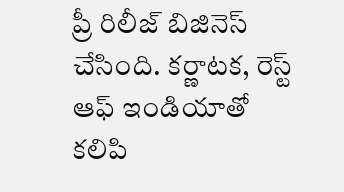ప్రీ రిలీజ్ బిజినెస్ చేసింది. కర్ణాటక, రెస్ట్ ఆఫ్ ఇండియాతో కలిపి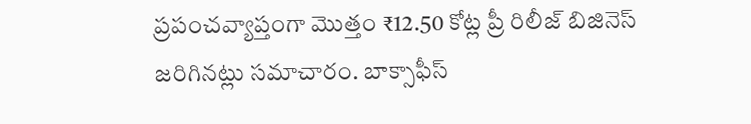ప్రపంచవ్యాప్తంగా మొత్తం ₹12.50 కోట్ల ప్రీ రిలీజ్ బిజినెస్ జరిగినట్లు సమాచారం. బాక్సాఫీస్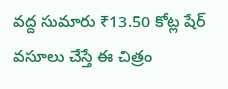వద్ద సుమారు ₹13.50 కోట్ల షేర్ వసూలు చేస్తే ఈ చిత్రం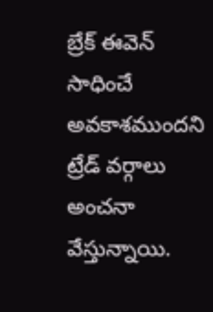బ్రేక్ ఈవెన్ సాధించే అవకాశముందని ట్రేడ్ వర్గాలు అంచనా వేస్తున్నాయి.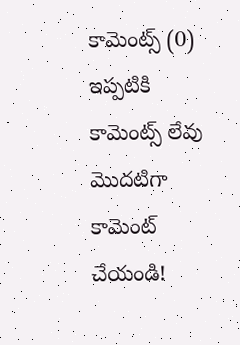కామెంట్స్ (0)
ఇప్పటికి కామెంట్స్ లేవు
మొదటిగా కామెంట్ చేయండి!